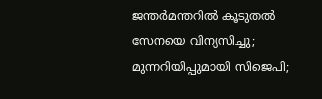ജന്തര്‍മന്തറില്‍ കൂടുതല്‍ സേനയെ വിന്യസിച്ചു; മുന്നറിയിപ്പുമായി സിജെപി;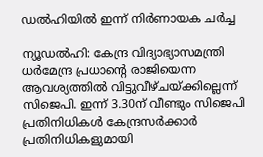ഡല്‍ഹിയില്‍ ഇന്ന് നിര്‍ണായക ചര്‍ച്ച

ന്യൂഡല്‍ഹി: കേന്ദ്ര വിദ്യാഭ്യാസമന്ത്രി ധര്‍മേന്ദ്ര പ്രധാന്റെ രാജിയെന്ന ആവശ്യത്തില്‍ വിട്ടുവീഴ്ചയ്ക്കില്ലെന്ന് സിജെപി. ഇന്ന് 3.30ന് വീണ്ടും സിജെപി പ്രതിനിധികള്‍ കേന്ദ്രസര്‍ക്കാര്‍ പ്രതിനിധികളുമായി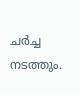ചര്‍ച്ച നടത്തും.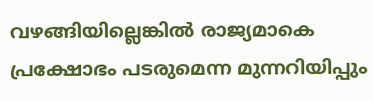വഴങ്ങിയില്ലെങ്കില്‍ രാജ്യമാകെ പ്രക്ഷോഭം പടരുമെന്ന മുന്നറിയിപ്പും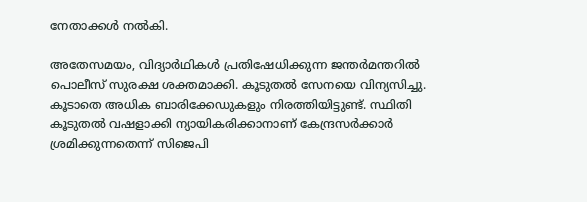നേതാക്കള്‍ നല്‍കി.

അതേസമയം, വിദ്യാര്‍ഥികള്‍ പ്രതിഷേധിക്കുന്ന ജന്തര്‍മന്തറില്‍ പൊലീസ് സുരക്ഷ ശക്തമാക്കി. കൂടുതല്‍ സേനയെ വിന്യസിച്ചു. കൂടാതെ അധിക ബാരിക്കേഡുകളും നിരത്തിയിട്ടുണ്ട്. സ്ഥിതി കൂടുതല്‍ വഷളാക്കി ന്യായികരിക്കാനാണ് കേന്ദ്രസര്‍ക്കാര്‍ ശ്രമിക്കുന്നതെന്ന് സിജെപി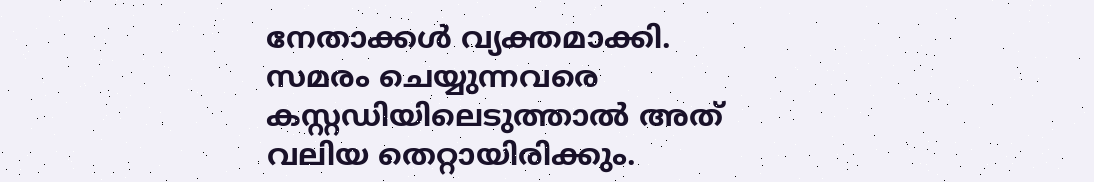നേതാക്കള്‍ വ്യക്തമാക്കി. സമരം ചെയ്യുന്നവരെ കസ്റ്റഡിയിലെടുത്താല്‍ അത് വലിയ തെറ്റായിരിക്കും.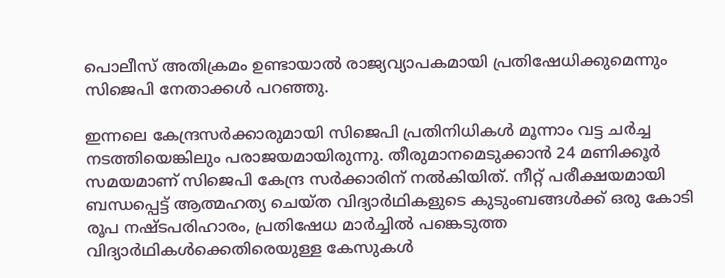പൊലീസ് അതിക്രമം ഉണ്ടായാല്‍ രാജ്യവ്യാപകമായി പ്രതിഷേധിക്കുമെന്നും സിജെപി നേതാക്കള്‍ പറഞ്ഞു.

ഇന്നലെ കേന്ദ്രസര്‍ക്കാരുമായി സിജെപി പ്രതിനിധികള്‍ മൂന്നാം വട്ട ചര്‍ച്ച നടത്തിയെങ്കിലും പരാജയമായിരുന്നു. തീരുമാനമെടുക്കാന്‍ 24 മണിക്കൂര്‍ സമയമാണ് സിജെപി കേന്ദ്ര സര്‍ക്കാരിന് നല്‍കിയിത്. നീറ്റ് പരീക്ഷയമായി ബന്ധപ്പെട്ട് ആത്മഹത്യ ചെയ്ത വിദ്യാര്‍ഥികളുടെ കുടുംബങ്ങള്‍ക്ക് ഒരു കോടി രൂപ നഷ്ടപരിഹാരം, പ്രതിഷേധ മാര്‍ച്ചില്‍ പങ്കെടുത്ത വിദ്യാര്‍ഥികള്‍ക്കെതിരെയുള്ള കേസുകള്‍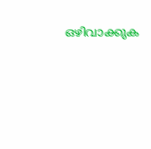ഒഴിവാക്കുക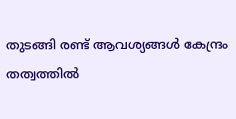തുടങ്ങി രണ്ട് ആവശ്യങ്ങള്‍ കേന്ദ്രം തത്വത്തില്‍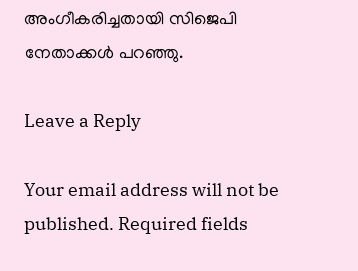അംഗീകരിച്ചതായി സിജെപി നേതാക്കള്‍ പറഞ്ഞു.

Leave a Reply

Your email address will not be published. Required fields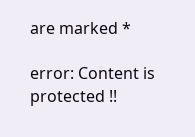are marked *

error: Content is protected !!